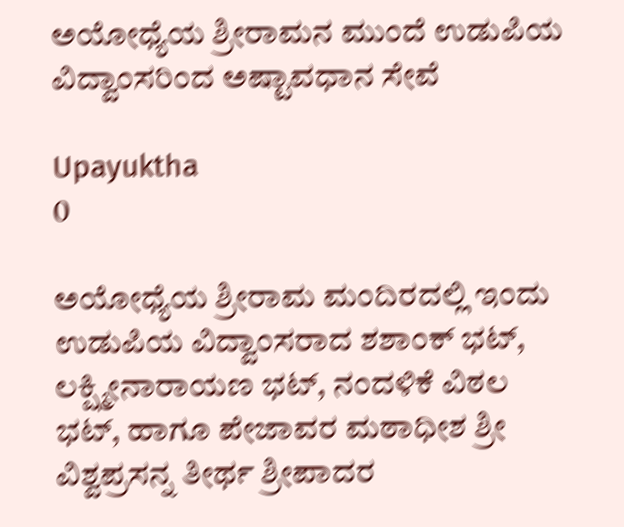ಅಯೋಧ್ಯೆಯ ಶ್ರೀರಾಮನ ಮುಂದೆ ಉಡುಪಿಯ ವಿದ್ವಾಂಸರಿಂದ ಅಷ್ಟಾವಧಾನ ಸೇವೆ

Upayuktha
0

ಅಯೋಧ್ಯೆಯ ಶ್ರೀರಾಮ ಮಂದಿರದಲ್ಲಿ ಇಂದು ಉಡುಪಿಯ ವಿದ್ವಾಂಸರಾದ ಶಶಾಂಕ್ ಭಟ್, ಲಕ್ಷ್ಮೀನಾರಾಯಣ ಭಟ್, ನಂದಳಿಕೆ ವಿಠಲ ಭಟ್, ಹಾಗೂ ಪೇಜಾವರ ಮಠಾಧೀಶ ಶ್ರೀ ವಿಶ್ವಪ್ರಸನ್ನ ತೀರ್ಥ ಶ್ರೀಪಾದರ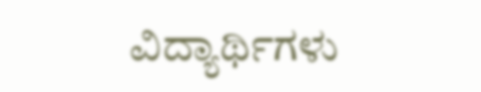ವಿದ್ಯಾರ್ಥಿಗಳು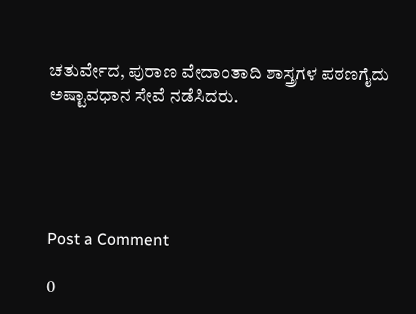ಚತುರ್ವೇದ, ಪುರಾಣ ವೇದಾಂತಾದಿ ಶಾಸ್ತ್ರಗಳ ಪಠಣಗೈದು ಅಷ್ಟಾವಧಾನ ಸೇವೆ ನಡೆಸಿದರು.





Post a Comment

0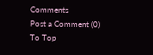Comments
Post a Comment (0)
To Top